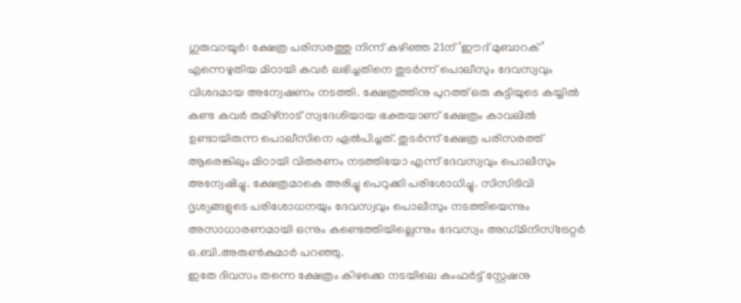ഗുരുവായൂർ: ക്ഷേത്ര പരിസരത്തു നിന്ന് കഴിഞ്ഞ 21ന് ‘ഈദ് മുബാറക്’ എന്നെഴുതിയ മിഠായി കവർ ലഭിച്ചതിനെ തുടർന്ന് പൊലീസും ദേവസ്വവും വിശദമായ അന്വേഷണം നടത്തി. ക്ഷേത്രത്തിനു പുറത്ത് ഒരു കുട്ടിയുടെ കയ്യിൽ കണ്ട കവർ തമിഴ്നാട് സ്വദേശിയായ ഭക്തയാണ് ക്ഷേത്രം കാവലിൽ ഉണ്ടായിരുന്ന പൊലീസിനെ ഏൽപിച്ചത്. തുടർന്ന് ക്ഷേത്ര പരിസരത്ത് ആരെങ്കിലും മിഠായി വിതരണം നടത്തിയോ എന്ന് ദേവസ്വവും പൊലീസും അന്വേഷിച്ചു. ക്ഷേത്രമാകെ അരിച്ചു പെറുക്കി പരിശോധിച്ചു. സിസിടിവി ദൃശ്യങ്ങളുടെ പരിശോധനയും ദേവസ്വവും പൊലീസും നടത്തിയെന്നും അസാധാരണമായി ഒന്നും കണ്ടെത്തിയില്ലെന്നും ദേവസ്വം അഡ്മിനിസ്ട്രേറ്റർ ഒ.ബി.അരുൺകുമാർ പറഞ്ഞു.
ഇതേ ദിവസം തന്നെ ക്ഷേത്രം കിഴക്കെ നടയിലെ കംഫർട്ട് സ്റ്റേഷനു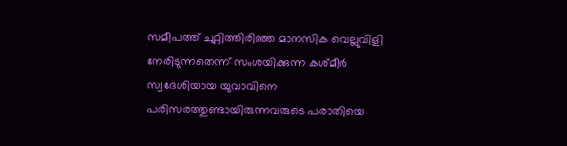സമീപത്ത് ചുറ്റിത്തിരിഞ്ഞ മാനസിക വെല്ലുവിളി നേരിടുന്നതെന്ന് സംശയിക്കുന്ന കശ്മീർ സ്വദേശിയായ യുവാവിനെ പരിസരത്തുണ്ടായിരുന്നവരുടെ പരാതിയെ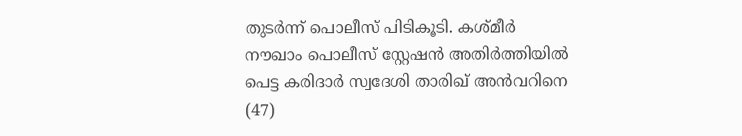തുടർന്ന് പൊലീസ് പിടികൂടി. കശ്മീർ നൗഖാം പൊലീസ് സ്റ്റേഷൻ അതിർത്തിയിൽ പെട്ട കരിദാർ സ്വദേശി താരിഖ് അൻവറിനെ (47)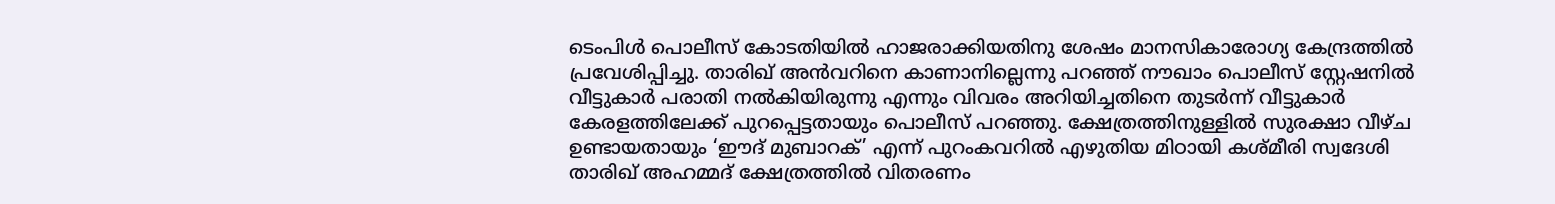ടെംപിൾ പൊലീസ് കോടതിയിൽ ഹാജരാക്കിയതിനു ശേഷം മാനസികാരോഗ്യ കേന്ദ്രത്തിൽ പ്രവേശിപ്പിച്ചു. താരിഖ് അൻവറിനെ കാണാനില്ലെന്നു പറഞ്ഞ് നൗഖാം പൊലീസ് സ്റ്റേഷനിൽ വീട്ടുകാർ പരാതി നൽകിയിരുന്നു എന്നും വിവരം അറിയിച്ചതിനെ തുടർന്ന് വീട്ടുകാർ കേരളത്തിലേക്ക് പുറപ്പെട്ടതായും പൊലീസ് പറഞ്ഞു. ക്ഷേത്രത്തിനുള്ളിൽ സുരക്ഷാ വീഴ്ച ഉണ്ടായതായും ‘ഈദ് മുബാറക്’ എന്ന് പുറംകവറിൽ എഴുതിയ മിഠായി കശ്മീരി സ്വദേശി താരിഖ് അഹമ്മദ് ക്ഷേത്രത്തിൽ വിതരണം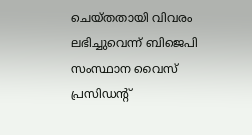ചെയ്തതായി വിവരം ലഭിച്ചുവെന്ന് ബിജെപി സംസ്ഥാന വൈസ് പ്രസിഡന്റ്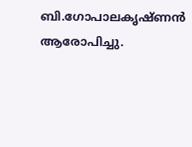ബി.ഗോപാലകൃഷ്ണൻ ആരോപിച്ചു.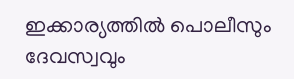ഇക്കാര്യത്തിൽ പൊലീസും ദേവസ്വവും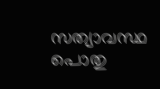സത്യാവസ്ഥ പൊതു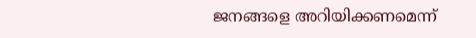ജനങ്ങളെ അറിയിക്കണമെന്ന്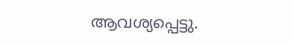ആവശ്യപ്പെട്ടു.